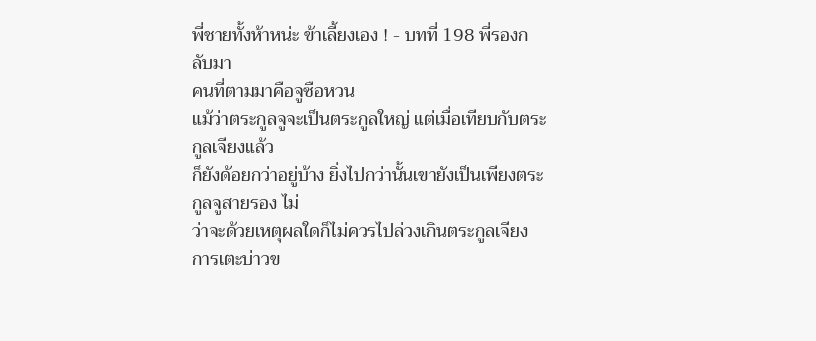พี่ชายทั้งห้าหน่ะ ข้าเลี้ยงเอง ! - บทที่ 198 พี่รองกลับมา
คนที่ตามมาคือจูซือหวน
แม้ว่าตระกูลจูจะเป็นตระกูลใหญ่ แต่เมื่อเทียบกับตระกูลเจียงแล้ว
ก็ยังด้อยกว่าอยู่บ้าง ยิ่งไปกว่านั้นเขายังเป็นเพียงตระกูลจูสายรอง ไม่
ว่าจะด้วยเหตุผลใดก็ไม่ควรไปล่วงเกินตระกูลเจียง
การเตะบ่าวข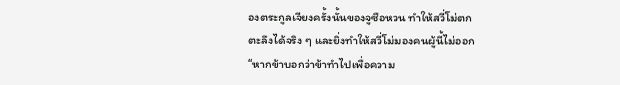องตระกูลเจียงครั้งนั้นของจูซือหวน ทำให้สวี่โม่ตก
ตะลึงได้จริง ๆ และยิ่งทำให้สวี่โม่มองคนผู้นี้ไม่ออก
“หากข้าบอกว่าข้าทำไปเพื่อความ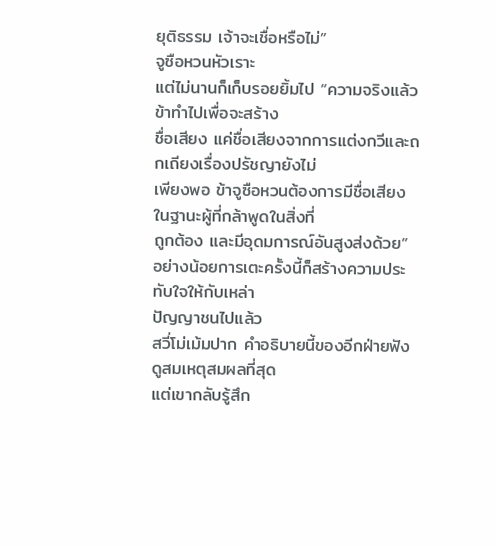ยุติธรรม เจ้าจะเชื่อหรือไม่”
จูซือหวนหัวเราะ
แต่ไม่นานก็เก็บรอยยิ้มไป “ความจริงแล้วข้าทำไปเพื่อจะสร้าง
ชื่อเสียง แค่ชื่อเสียงจากการแต่งกวีและถกเถียงเรื่องปรัชญายังไม่
เพียงพอ ข้าจูซือหวนต้องการมีชื่อเสียงในฐานะผู้ที่กล้าพูดในสิ่งที่
ถูกต้อง และมีอุดมการณ์อันสูงส่งด้วย”
อย่างน้อยการเตะครั้งนี้ก็สร้างความประทับใจให้กับเหล่า
ปัญญาชนไปแล้ว
สวี่โม่เม้มปาก คำอธิบายนี้ของอีกฝ่ายฟังดูสมเหตุสมผลที่สุด
แต่เขากลับรู้สึก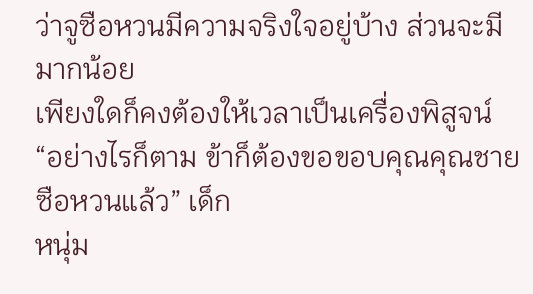ว่าจูซือหวนมีความจริงใจอยู่บ้าง ส่วนจะมีมากน้อย
เพียงใดก็คงต้องให้เวลาเป็นเครื่องพิสูจน์
“อย่างไรก็ตาม ข้าก็ต้องขอขอบคุณคุณชายซือหวนแล้ว” เด็ก
หนุ่ม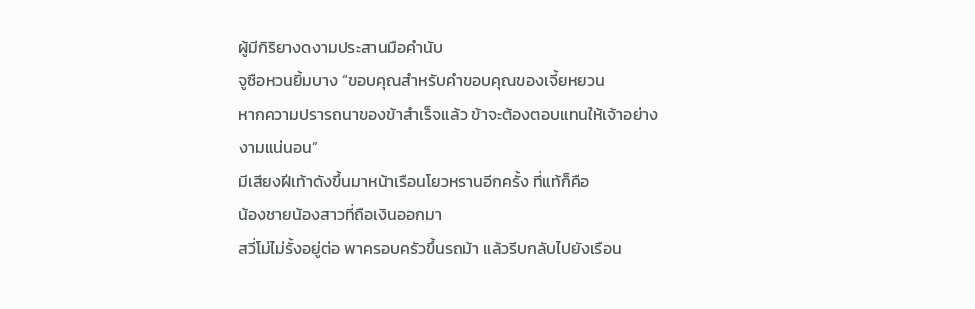ผู้มีกิริยางดงามประสานมือคำนับ
จูซือหวนยิ้มบาง “ขอบคุณสำหรับคำขอบคุณของเจี้ยหยวน
หากความปรารถนาของข้าสำเร็จแล้ว ข้าจะต้องตอบแทนให้เจ้าอย่าง
งามแน่นอน”
มีเสียงฝีเท้าดังขึ้นมาหน้าเรือนโยวหรานอีกครั้ง ที่แท้ก็คือ
น้องชายน้องสาวที่ถือเงินออกมา
สวี่โม่ไม่รั้งอยู่ต่อ พาครอบครัวขึ้นรถม้า แล้วรีบกลับไปยังเรือน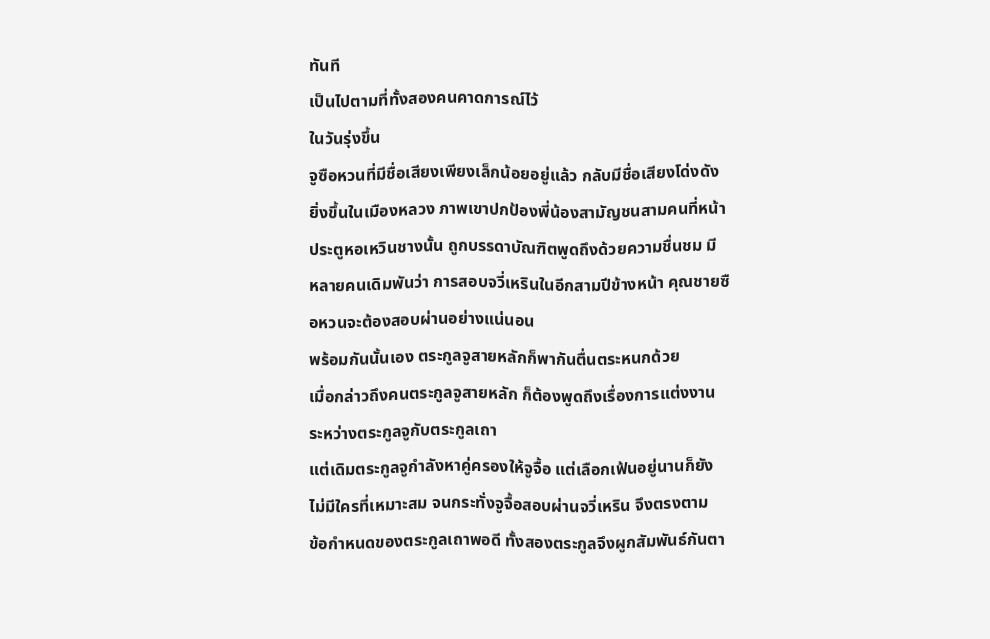ทันที
เป็นไปตามที่ทั้งสองคนคาดการณ์ไว้
ในวันรุ่งขึ้น
จูซือหวนที่มีชื่อเสียงเพียงเล็กน้อยอยู่แล้ว กลับมีชื่อเสียงโด่งดัง
ยิ่งขึ้นในเมืองหลวง ภาพเขาปกป้องพี่น้องสามัญชนสามคนที่หน้า
ประตูหอเหวินชางนั้น ถูกบรรดาบัณฑิตพูดถึงด้วยความชื่นชม มี
หลายคนเดิมพันว่า การสอบจวี่เหรินในอีกสามปีข้างหน้า คุณชายซื
อหวนจะต้องสอบผ่านอย่างแน่นอน
พร้อมกันนั้นเอง ตระกูลจูสายหลักก็พากันตื่นตระหนกด้วย
เมื่อกล่าวถึงคนตระกูลจูสายหลัก ก็ต้องพูดถึงเรื่องการแต่งงาน
ระหว่างตระกูลจูกับตระกูลเถา
แต่เดิมตระกูลจูกำลังหาคู่ครองให้จูจื้อ แต่เลือกเฟ้นอยู่นานก็ยัง
ไม่มีใครที่เหมาะสม จนกระทั่งจูจื้อสอบผ่านจวี่เหริน จึงตรงตาม
ข้อกำหนดของตระกูลเถาพอดี ทั้งสองตระกูลจึงผูกสัมพันธ์กันตา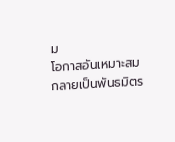ม
โอกาสอันเหมาะสม กลายเป็นพันธมิตร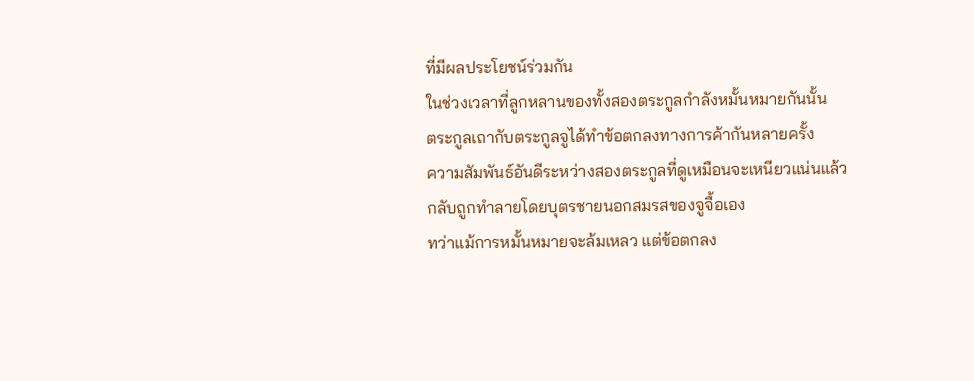ที่มีผลประโยชน์ร่วมกัน
ในช่วงเวลาที่ลูกหลานของทั้งสองตระกูลกำลังหมั้นหมายกันนั้น
ตระกูลเถากับตระกูลจูได้ทำข้อตกลงทางการค้ากันหลายครั้ง
ความสัมพันธ์อันดีระหว่างสองตระกูลที่ดูเหมือนจะเหนียวแน่นแล้ว
กลับถูกทำลายโดยบุตรชายนอกสมรสของจูจื้อเอง
ทว่าแม้การหมั้นหมายจะล้มเหลว แต่ข้อตกลง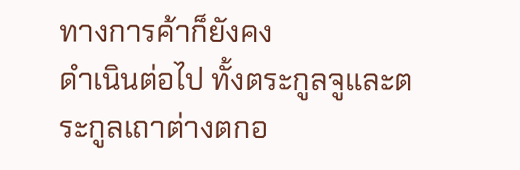ทางการค้าก็ยังคง
ดำเนินต่อไป ทั้งตระกูลจูและตระกูลเถาต่างตกอ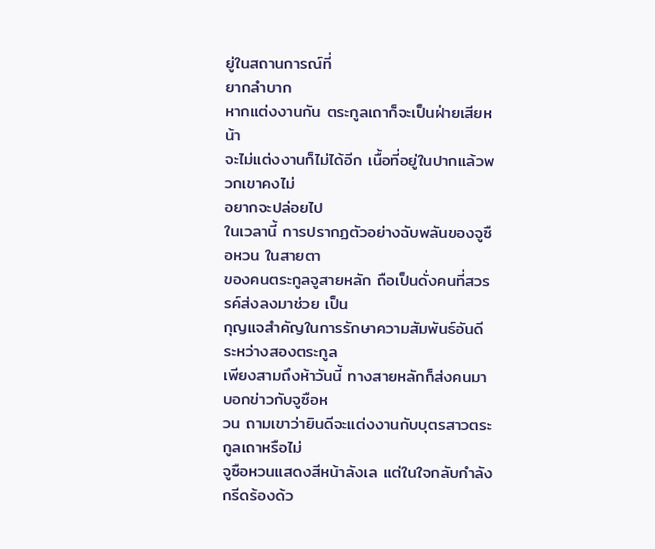ยู่ในสถานการณ์ที่
ยากลำบาก
หากแต่งงานกัน ตระกูลเถาก็จะเป็นฝ่ายเสียหน้า
จะไม่แต่งงานก็ไม่ได้อีก เนื้อที่อยู่ในปากแล้วพวกเขาคงไม่
อยากจะปล่อยไป
ในเวลานี้ การปรากฏตัวอย่างฉับพลันของจูซือหวน ในสายตา
ของคนตระกูลจูสายหลัก ถือเป็นดั่งคนที่สวรรค์ส่งลงมาช่วย เป็น
กุญแจสำคัญในการรักษาความสัมพันธ์อันดีระหว่างสองตระกูล
เพียงสามถึงห้าวันนี้ ทางสายหลักก็ส่งคนมาบอกข่าวกับจูซือห
วน ถามเขาว่ายินดีจะแต่งงานกับบุตรสาวตระกูลเถาหรือไม่
จูซือหวนแสดงสีหน้าลังเล แต่ในใจกลับกำลังกรีดร้องด้ว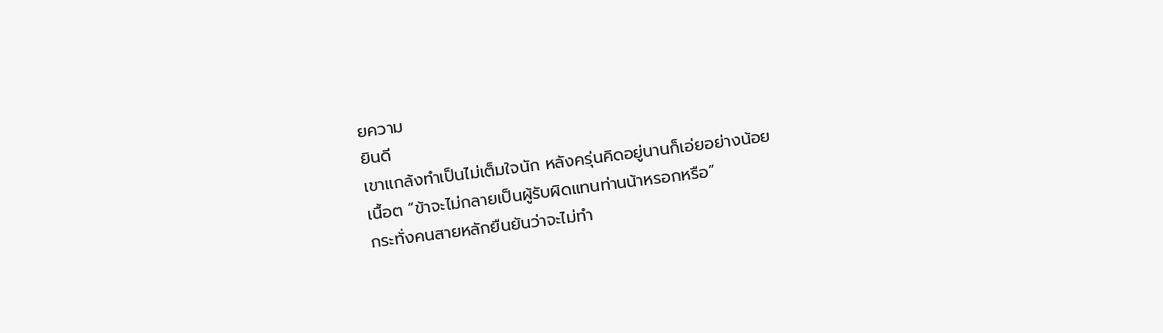ยความ
ยินดี
เขาแกล้งทำเป็นไม่เต็มใจนัก หลังครุ่นคิดอยู่นานก็เอ่ยอย่างน้อย
เนื้อต “ข้าจะไม่กลายเป็นผู้รับผิดแทนท่านน้าหรอกหรือ”
กระทั่งคนสายหลักยืนยันว่าจะไม่ทำ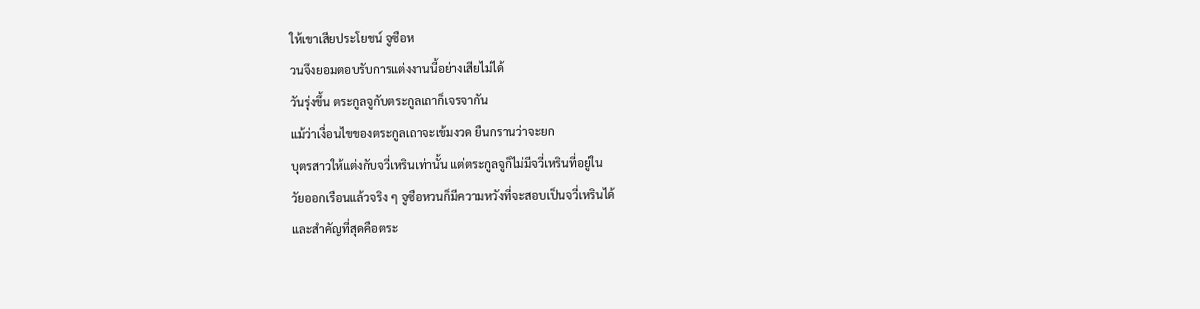ให้เขาเสียประโยชน์ จูซือห
วนจึงยอมตอบรับการแต่งงานนี้อย่างเสียไม่ได้
วันรุ่งขึ้น ตระกูลจูกับตระกูลเถาก็เจรจากัน
แม้ว่าเงื่อนไขของตระกูลเถาจะเข้มงวด ยืนกรานว่าจะยก
บุตรสาวให้แต่งกับจวี่เหรินเท่านั้น แต่ตระกูลจูก็ไม่มีจวี่เหรินที่อยู่ใน
วัยออกเรือนแล้วจริง ๆ จูซือหวนก็มีความหวังที่จะสอบเป็นจวี่เหรินได้
และสำคัญที่สุดคือตระ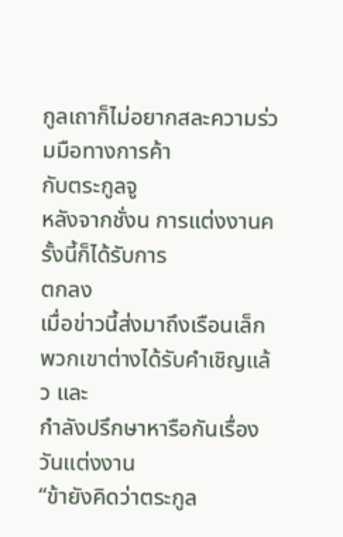กูลเถาก็ไม่อยากสละความร่วมมือทางการค้า
กับตระกูลจู
หลังจากชั่งน การแต่งงานครั้งนี้ก็ได้รับการ
ตกลง
เมื่อข่าวนี้ส่งมาถึงเรือนเล็ก พวกเขาต่างได้รับคำเชิญแล้ว และ
กำลังปรึกษาหารือกันเรื่องวันแต่งงาน
“ข้ายังคิดว่าตระกูล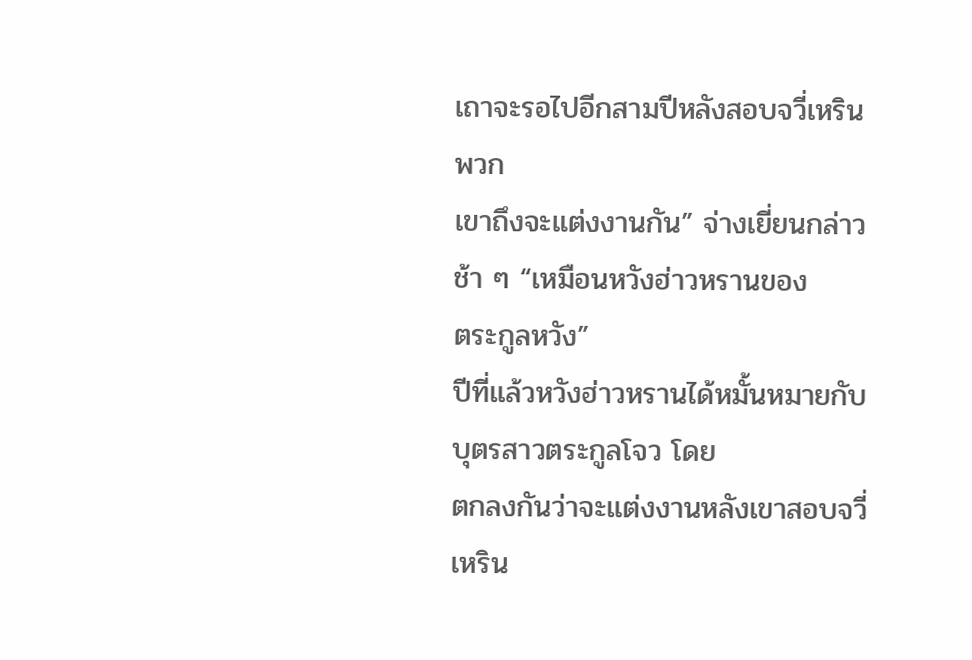เถาจะรอไปอีกสามปีหลังสอบจวี่เหริน พวก
เขาถึงจะแต่งงานกัน” จ่างเยี่ยนกล่าวช้า ๆ “เหมือนหวังฮ่าวหรานของ
ตระกูลหวัง”
ปีที่แล้วหวังฮ่าวหรานได้หมั้นหมายกับบุตรสาวตระกูลโจว โดย
ตกลงกันว่าจะแต่งงานหลังเขาสอบจวี่เหริน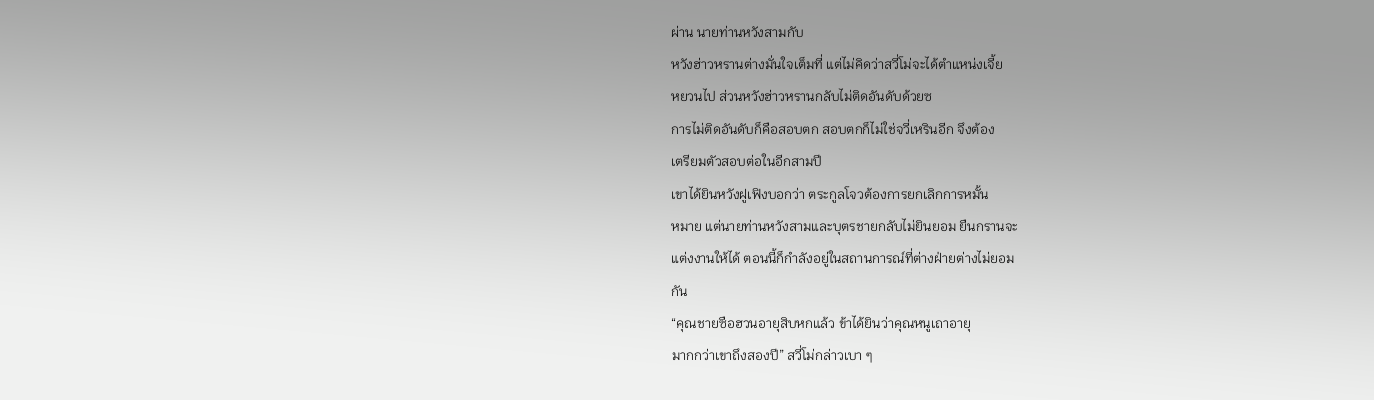ผ่าน นายท่านหวังสามกับ
หวังฮ่าวหรานต่างมั่นใจเต็มที่ แต่ไม่คิดว่าสวี่โม่จะได้ตำแหน่งเจี้ย
หยวนไป ส่วนหวังฮ่าวหรานกลับไม่ติดอันดับด้วยซ
การไม่ติดอันดับก็คือสอบตก สอบตกก็ไม่ใช่จวี่เหรินอีก จึงต้อง
เตรียมตัวสอบต่อในอีกสามปี
เขาได้ยินหวังฝูเฟิงบอกว่า ตระกูลโจวต้องการยกเลิกการหมั้น
หมาย แต่นายท่านหวังสามและบุตรชายกลับไม่ยินยอม ยืนกรานจะ
แต่งงานให้ได้ ตอนนี้ก็กำลังอยู่ในสถานการณ์ที่ต่างฝ่ายต่างไม่ยอม
กัน
“คุณชายซือฮวนอายุสิบหกแล้ว ข้าได้ยินว่าคุณหนูเถาอายุ
มากกว่าเขาถึงสองปี” สวี่โม่กล่าวเบา ๆ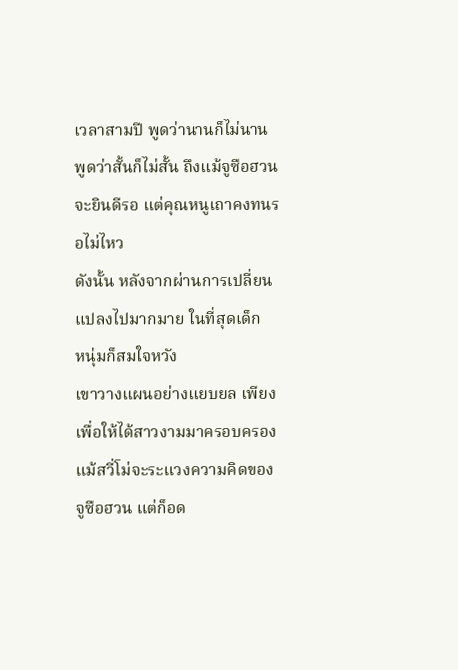เวลาสามปี พูดว่านานก็ไม่นาน พูดว่าสั้นก็ไม่สั้น ถึงแม้จูซือฮวน
จะยินดีรอ แต่คุณหนูเถาคงทนรอไม่ไหว
ดังนั้น หลังจากผ่านการเปลี่ยนแปลงไปมากมาย ในที่สุดเด็ก
หนุ่มก็สมใจหวัง
เขาวางแผนอย่างแยบยล เพียงเพื่อให้ได้สาวงามมาครอบครอง
แม้สวี่โม่จะระแวงความคิดของจูซือฮวน แต่ก็อด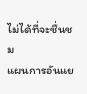ไม่ได้ที่จะชื่นชม
แผนการอันแย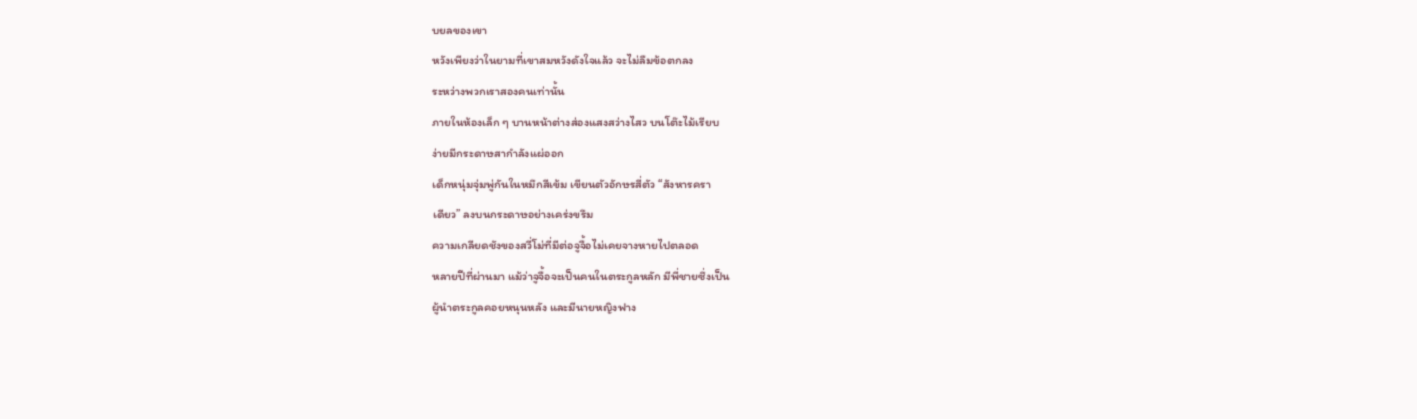บยลของเขา
หวังเพียงว่าในยามที่เขาสมหวังดังใจแล้ว จะไม่ลืมข้อตกลง
ระหว่างพวกเราสองคนเท่านั้น
ภายในห้องเล็ก ๆ บานหน้าต่างส่องแสงสว่างไสว บนโต๊ะไม้เรียบ
ง่ายมีกระดาษสากำลังแผ่ออก
เด็กหนุ่มจุ่มพู่กันในหมึกสีเข้ม เขียนตัวอักษรสี่ตัว “สังหารครา
เดียว” ลงบนกระดาษอย่างเคร่งขรึม
ความเกลียดชังของสวี่โม่ที่มีต่อจูจื้อไม่เคยจางหายไปตลอด
หลายปีที่ผ่านมา แม้ว่าจูจื้อจะเป็นคนในตระกูลหลัก มีพี่ชายซึ่งเป็น
ผู้นำตระกูลคอยหนุนหลัง และมีนายหญิงฟาง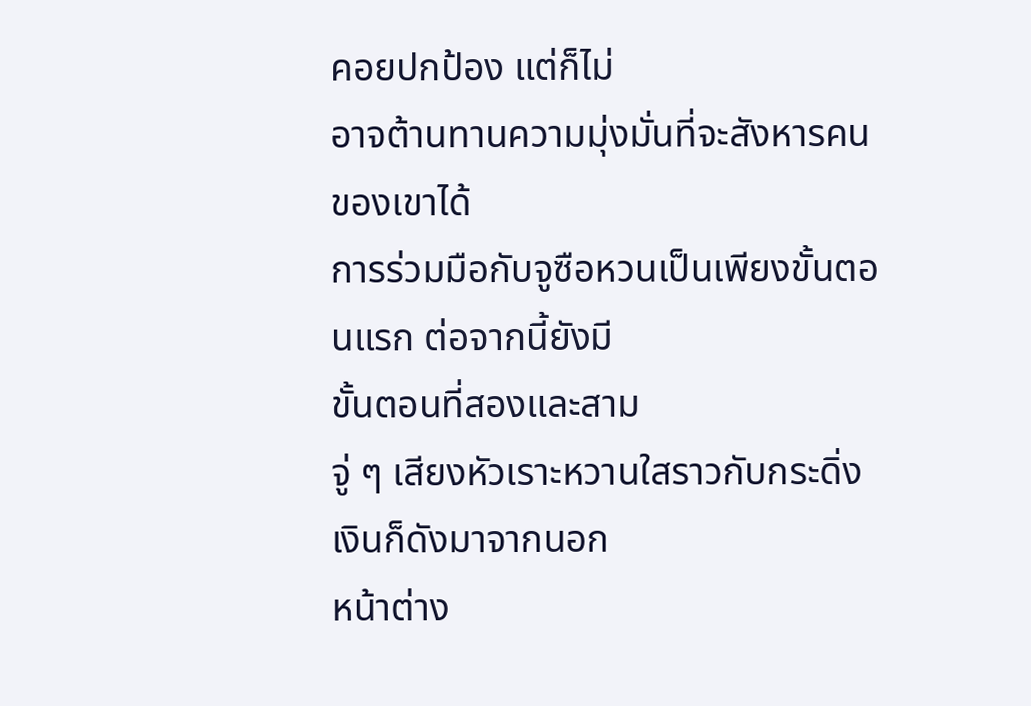คอยปกป้อง แต่ก็ไม่
อาจต้านทานความมุ่งมั่นที่จะสังหารคนของเขาได้
การร่วมมือกับจูซือหวนเป็นเพียงขั้นตอนแรก ต่อจากนี้ยังมี
ขั้นตอนที่สองและสาม
จู่ ๆ เสียงหัวเราะหวานใสราวกับกระดิ่งเงินก็ดังมาจากนอก
หน้าต่าง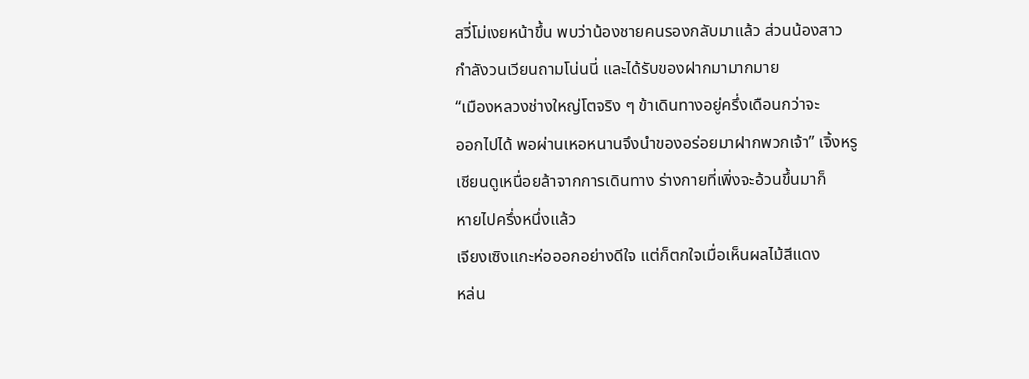สวี่โม่เงยหน้าขึ้น พบว่าน้องชายคนรองกลับมาแล้ว ส่วนน้องสาว
กำลังวนเวียนถามโน่นนี่ และได้รับของฝากมามากมาย
“เมืองหลวงช่างใหญ่โตจริง ๆ ข้าเดินทางอยู่ครึ่งเดือนกว่าจะ
ออกไปได้ พอผ่านเหอหนานจึงนำของอร่อยมาฝากพวกเจ้า” เจิ้งหรู
เชียนดูเหนื่อยล้าจากการเดินทาง ร่างกายที่เพิ่งจะอ้วนขึ้นมาก็
หายไปครึ่งหนึ่งแล้ว
เจียงเซิงแกะห่อออกอย่างดีใจ แต่ก็ตกใจเมื่อเห็นผลไม้สีแดง
หล่น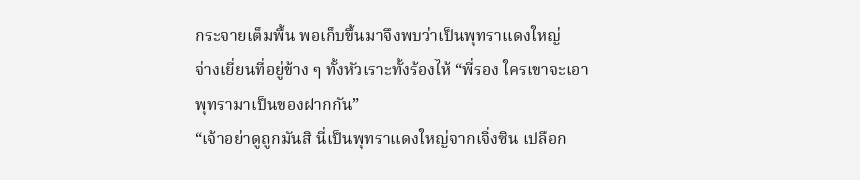กระจายเต็มพื้น พอเก็บขึ้นมาจึงพบว่าเป็นพุทราแดงใหญ่
จ่างเยี่ยนที่อยู่ข้าง ๆ ทั้งหัวเราะทั้งร้องไห้ “พี่รอง ใครเขาจะเอา
พุทรามาเป็นของฝากกัน”
“เจ้าอย่าดูถูกมันสิ นี่เป็นพุทราแดงใหญ่จากเจิ่งซิน เปลือก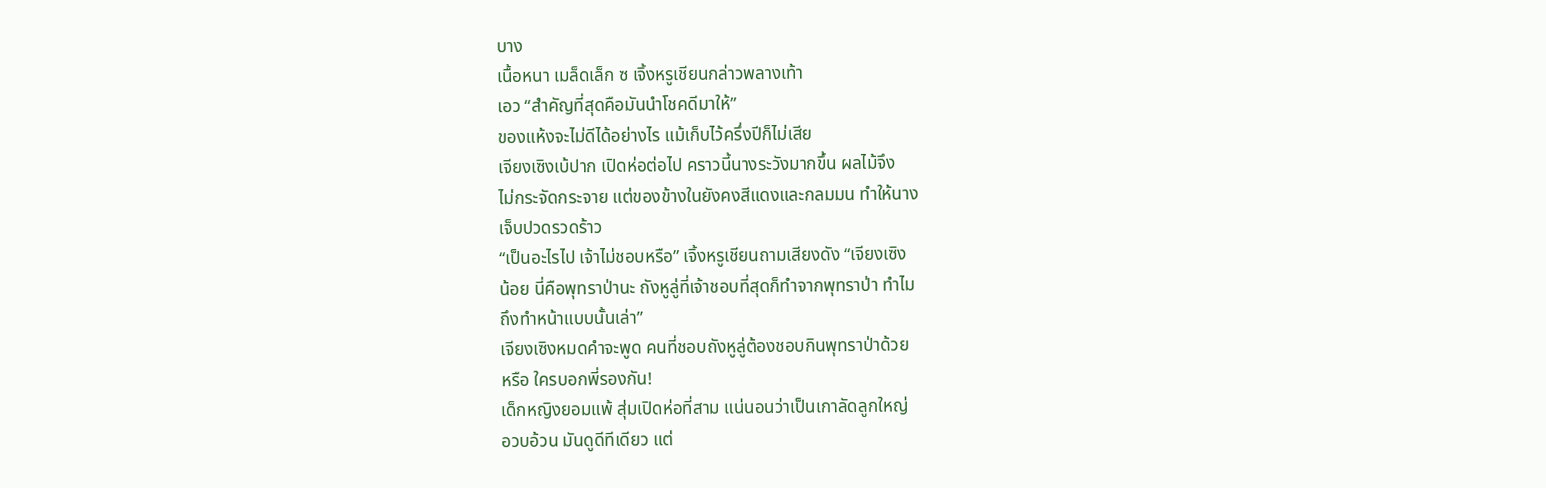บาง
เนื้อหนา เมล็ดเล็ก ซ เจิ้งหรูเชียนกล่าวพลางเท้า
เอว “สำคัญที่สุดคือมันนำโชคดีมาให้”
ของแห้งจะไม่ดีได้อย่างไร แม้เก็บไว้ครึ่งปีก็ไม่เสีย
เจียงเซิงเบ้ปาก เปิดห่อต่อไป คราวนี้นางระวังมากขึ้น ผลไม้จึง
ไม่กระจัดกระจาย แต่ของข้างในยังคงสีแดงและกลมมน ทำให้นาง
เจ็บปวดรวดร้าว
“เป็นอะไรไป เจ้าไม่ชอบหรือ” เจิ้งหรูเชียนถามเสียงดัง “เจียงเซิง
น้อย นี่คือพุทราป่านะ ถังหูลู่ที่เจ้าชอบที่สุดก็ทำจากพุทราป่า ทำไม
ถึงทำหน้าแบบนั้นเล่า”
เจียงเซิงหมดคำจะพูด คนที่ชอบถังหูลู่ต้องชอบกินพุทราป่าด้วย
หรือ ใครบอกพี่รองกัน!
เด็กหญิงยอมแพ้ สุ่มเปิดห่อที่สาม แน่นอนว่าเป็นเกาลัดลูกใหญ่
อวบอ้วน มันดูดีทีเดียว แต่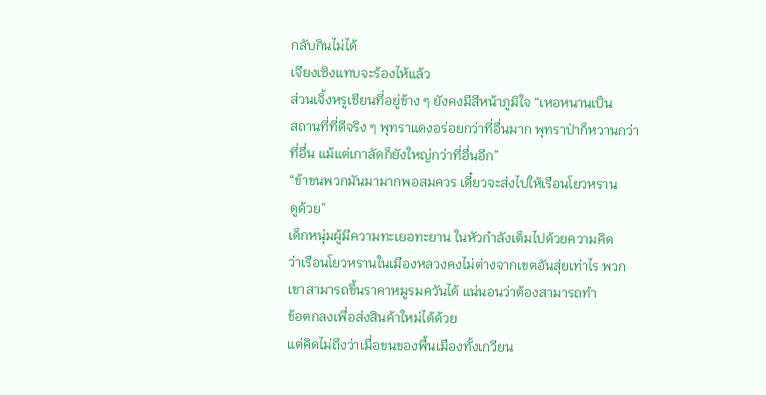กลับกินไม่ได้
เจียงเซิงแทบจะร้องไห้แล้ว
ส่วนเจิ้งหรูเชียนที่อยู่ข้าง ๆ ยังคงมีสีหน้าภูมิใจ “เหอหนานเป็น
สถานที่ที่ดีจริง ๆ พุทราแดงอร่อยกว่าที่อื่นมาก พุทราป่าก็หวานกว่า
ที่อื่น แม้แต่เกาลัดก็ยังใหญ่กว่าที่อื่นอีก”
“ข้าขนพวกมันมามากพอสมควร เดี๋ยวจะส่งไปให้เรือนโยวหราน
ดูด้วย”
เด็กหนุ่มผู้มีความทะเยอทะยาน ในหัวกำลังเต็มไปด้วยความคิด
ว่าเรือนโยวหรานในเมืองหลวงคงไม่ต่างจากเขตอันสุ่ยเท่าไร พวก
เขาสามารถขึ้นราคาหมูรมควันได้ แน่นอนว่าต้องสามารถทำ
ข้อตกลงเพื่อส่งสินค้าใหม่ได้ด้วย
แต่คิดไม่ถึงว่าเมื่อขนของพื้นเมืองทั้งเกวียน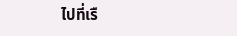ไปที่เรื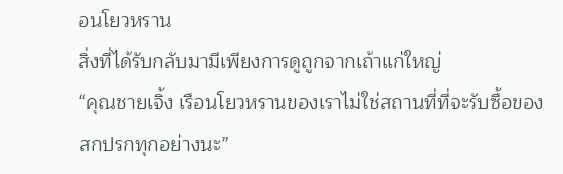อนโยวหราน
สิ่งที่ได้รับกลับมามีเพียงการดูถูกจากเถ้าแก่ใหญ่
“คุณชายเจิ้ง เรือนโยวหรานของเราไม่ใช่สถานที่ที่จะรับซื้อของ
สกปรกทุกอย่างนะ”